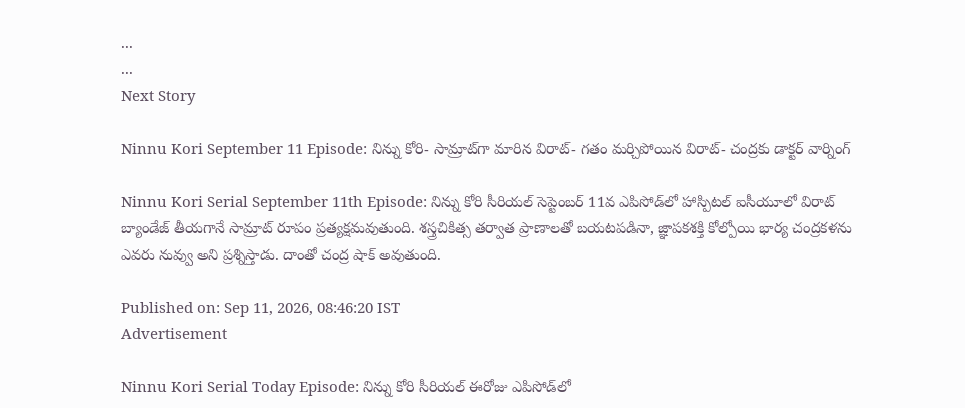...
...
Next Story

Ninnu Kori September 11 Episode: నిన్ను కోరి- సామ్రాట్‌గా మారిన విరాట్- గతం మర్చిపోయిన విరాట్- చంద్రకు డాక్టర్ వార్నింగ్

Ninnu Kori Serial September 11th Episode: నిన్ను కోరి సీరియల్ సెప్టెంబర్ 11వ ఎపిసోడ్‌‌లో హాస్పిటల్ ఐసీయూలో విరాట్ బ్యాండేజ్ తీయగానే సామ్రాట్ రూపం ప్రత్యక్షమవుతుంది. శస్త్రచికిత్స తర్వాత ప్రాణాలతో బయటపడినా, జ్ఞాపకశక్తి కోల్పోయి భార్య చంద్రకళను ఎవరు నువ్వు అని ప్రశ్నిస్తాడు. దాంతో చంద్ర షాక్ అవుతుంది.

Published on: Sep 11, 2026, 08:46:20 IST
Advertisement

Ninnu Kori Serial Today Episode: నిన్ను కోరి సీరియల్ ఈరోజు ఎపిసోడ్‌లో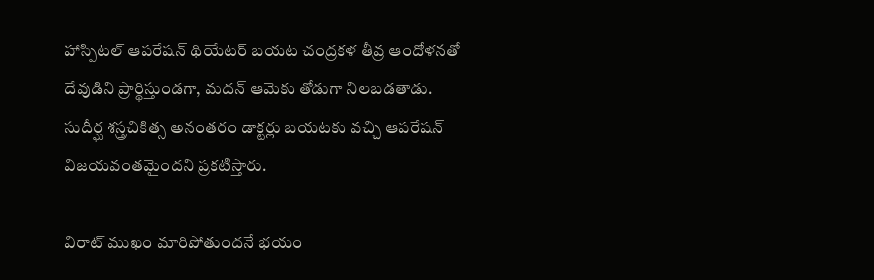హాస్పిటల్ ఆపరేషన్ థియేటర్ బయట చంద్రకళ తీవ్ర ఆందోళనతో దేవుడిని ప్రార్థిస్తుండగా, మదన్ ఆమెకు తోడుగా నిలబడతాడు. సుదీర్ఘ శస్త్రచికిత్స అనంతరం డాక్టర్లు బయటకు వచ్చి ఆపరేషన్ విజయవంతమైందని ప్రకటిస్తారు.

విరాట్ ముఖం మారిపోతుందనే భయం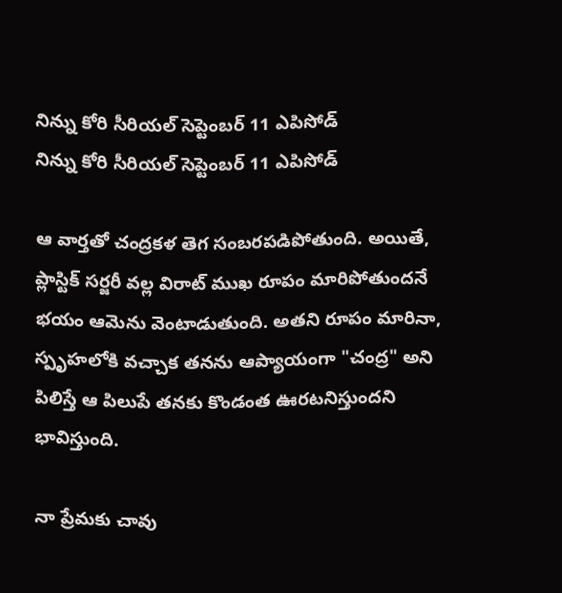నిన్ను కోరి సీరియల్ సెప్టెంబర్ 11 ఎపిసోడ్
నిన్ను కోరి సీరియల్ సెప్టెంబర్ 11 ఎపిసోడ్

ఆ వార్తతో చంద్రకళ తెగ సంబరపడిపోతుంది. అయితే, ప్లాస్టిక్ సర్జరీ వల్ల విరాట్ ముఖ రూపం మారిపోతుందనే భయం ఆమెను వెంటాడుతుంది. అతని రూపం మారినా, స్పృహలోకి వచ్చాక తనను ఆప్యాయంగా "చంద్ర" అని పిలిస్తే ఆ పిలుపే తనకు కొండంత ఊరటనిస్తుందని భావిస్తుంది.

నా ప్రేమకు చావు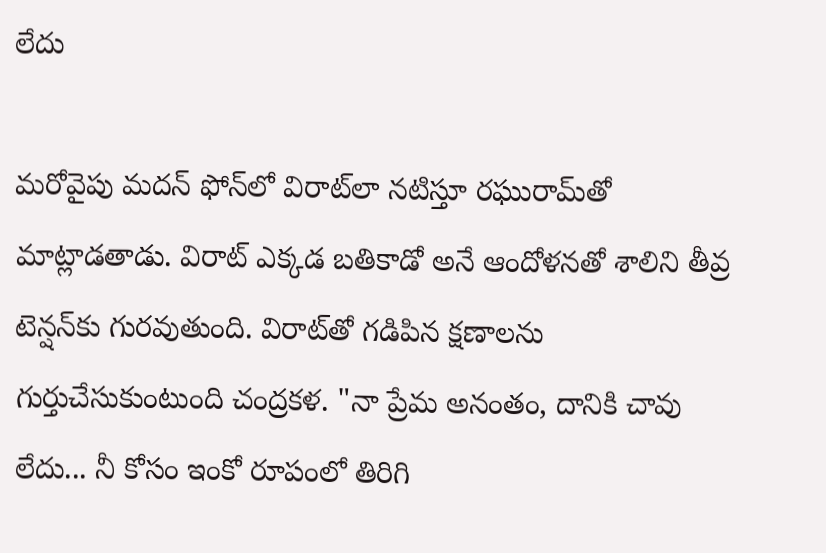లేదు

మరోవైపు మదన్ ఫోన్‌లో విరాట్‌లా నటిస్తూ రఘురామ్‌తో మాట్లాడతాడు. విరాట్ ఎక్కడ బతికాడో అనే ఆందోళనతో శాలిని తీవ్ర టెన్షన్‌కు గురవుతుంది. విరాట్‌తో గడిపిన క్షణాలను గుర్తుచేసుకుంటుంది చంద్రకళ. "నా ప్రేమ అనంతం, దానికి చావు లేదు... నీ కోసం ఇంకో రూపంలో తిరిగి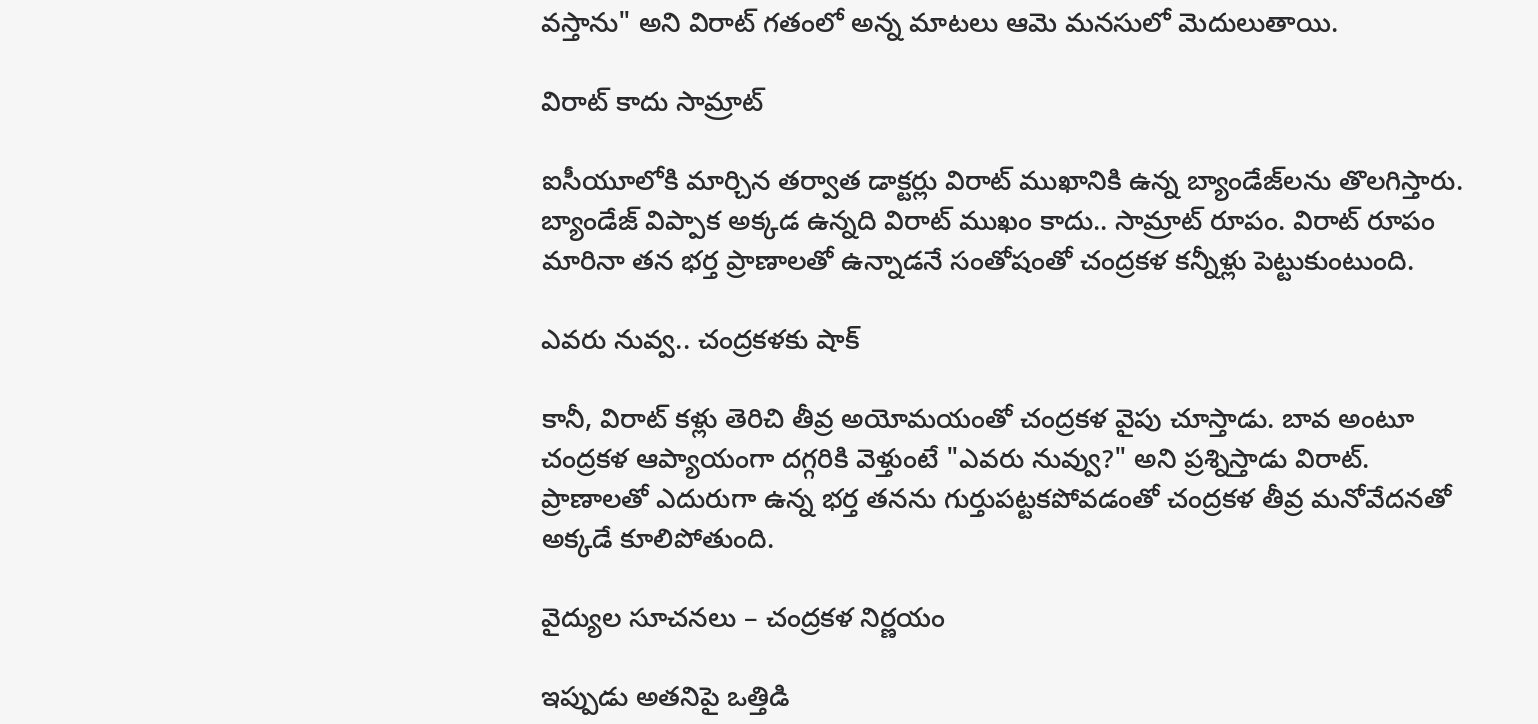వస్తాను" అని విరాట్ గతంలో అన్న మాటలు ఆమె మనసులో మెదులుతాయి.

విరాట్ కాదు సామ్రాట్

ఐసీయూలోకి మార్చిన తర్వాత డాక్టర్లు విరాట్ ముఖానికి ఉన్న బ్యాండేజ్‌లను తొలగిస్తారు. బ్యాండేజ్ విప్పాక అక్కడ ఉన్నది విరాట్ ముఖం కాదు.. సామ్రాట్ రూపం. విరాట్ రూపం మారినా తన భర్త ప్రాణాలతో ఉన్నాడనే సంతోషంతో చంద్రకళ కన్నీళ్లు పెట్టుకుంటుంది.

ఎవరు నువ్వ.. చంద్రకళకు షాక్

కానీ, విరాట్ కళ్లు తెరిచి తీవ్ర అయోమయంతో చంద్రకళ వైపు చూస్తాడు. బావ అంటూ చంద్రకళ ఆప్యాయంగా దగ్గరికి వెళ్తుంటే "ఎవరు నువ్వు?" అని ప్రశ్నిస్తాడు విరాట్. ప్రాణాలతో ఎదురుగా ఉన్న భర్త తనను గుర్తుపట్టకపోవడంతో చంద్రకళ తీవ్ర మనోవేదనతో అక్కడే కూలిపోతుంది.

వైద్యుల సూచనలు – చంద్రకళ నిర్ణయం

ఇప్పుడు అతనిపై ఒత్తిడి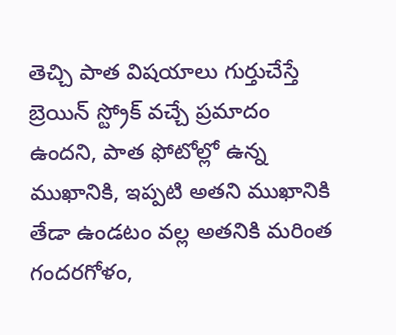తెచ్చి పాత విషయాలు గుర్తుచేస్తే బ్రెయిన్ స్ట్రోక్ వచ్చే ప్రమాదం ఉందని, పాత ఫోటోల్లో ఉన్న ముఖానికి, ఇప్పటి అతని ముఖానికి తేడా ఉండటం వల్ల అతనికి మరింత గందరగోళం,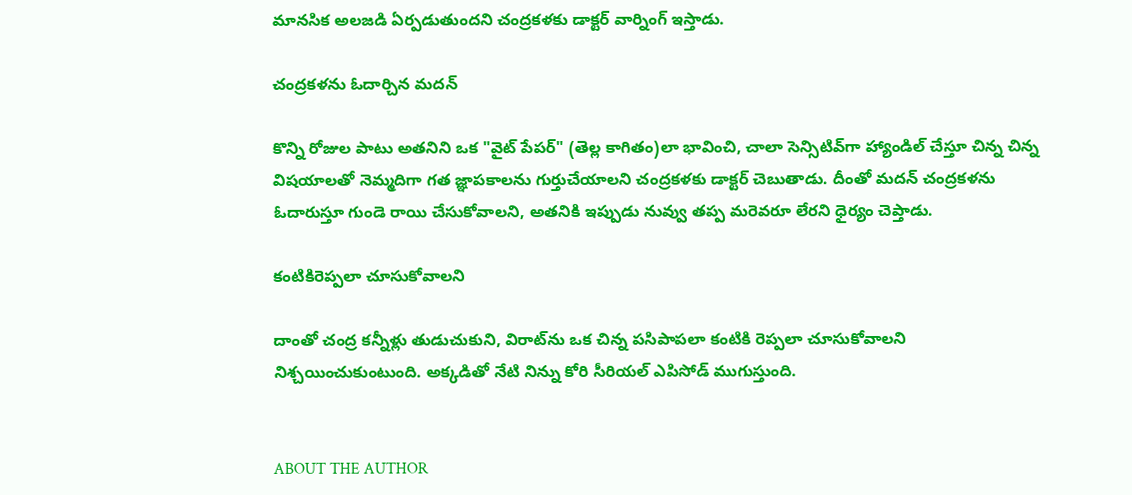మానసిక అలజడి ఏర్పడుతుందని చంద్రకళకు డాక్టర్ వార్నింగ్ ఇస్తాడు.

చంద్రకళను ఓదార్చిన మదన్

కొన్ని రోజుల పాటు అతనిని ఒక "వైట్ పేపర్" (తెల్ల కాగితం)లా భావించి, చాలా సెన్సిటివ్‌గా హ్యాండిల్ చేస్తూ చిన్న చిన్న విషయాలతో నెమ్మదిగా గత జ్ఞాపకాలను గుర్తుచేయాలని చంద్రకళకు డాక్టర్ చెబుతాడు. దీంతో మదన్ చంద్రకళను ఓదారుస్తూ గుండె రాయి చేసుకోవాలని, అతనికి ఇప్పుడు నువ్వు తప్ప మరెవరూ లేరని ధైర్యం చెప్తాడు.

కంటికిరెప్పలా చూసుకోవాలని

దాంతో చంద్ర కన్నీళ్లు తుడుచుకుని, విరాట్‌ను ఒక చిన్న పసిపాపలా కంటికి రెప్పలా చూసుకోవాలని నిశ్చయించుకుంటుంది. అక్కడితో నేటి నిన్ను కోరి సీరియల్ ఎపిసోడ్ ముగుస్తుంది.


ABOUT THE AUTHOR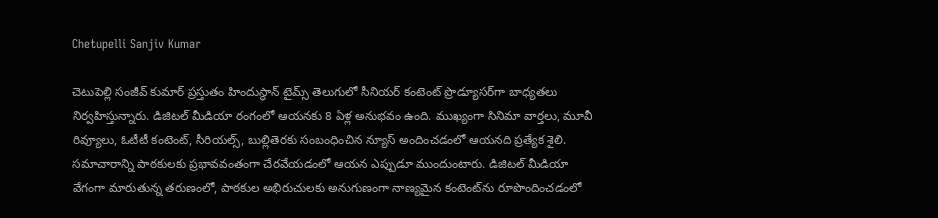Chetupelli Sanjiv Kumar

చెటుపెల్లి సంజీవ్ కుమార్ ప్రస్తుతం హిందుస్థాన్ టైమ్స్ తెలుగులో సీనియర్ కంటెంట్ ప్రొడ్యూసర్‌గా బాధ్యతలు నిర్వహిస్తున్నారు. డిజిటల్ మీడియా రంగంలో ఆయనకు 8 ఏళ్ల అనుభవం ఉంది. ముఖ్యంగా సినిమా వార్తలు, మూవీ రివ్యూలు, ఓటీటీ కంటెంట్, సీరియల్స్, బుల్లితెరకు సంబంధించిన న్యూస్ అందించడంలో ఆయనది ప్రత్యేక శైలి. సమాచారాన్ని పాఠకులకు ప్రభావవంతంగా చేరవేయడంలో ఆయన ఎప్పుడూ ముందుంటారు. డిజిటల్ మీడియా వేగంగా మారుతున్న తరుణంలో, పాఠకుల అభిరుచులకు అనుగుణంగా నాణ్యమైన కంటెంట్‌ను రూపొందించడంలో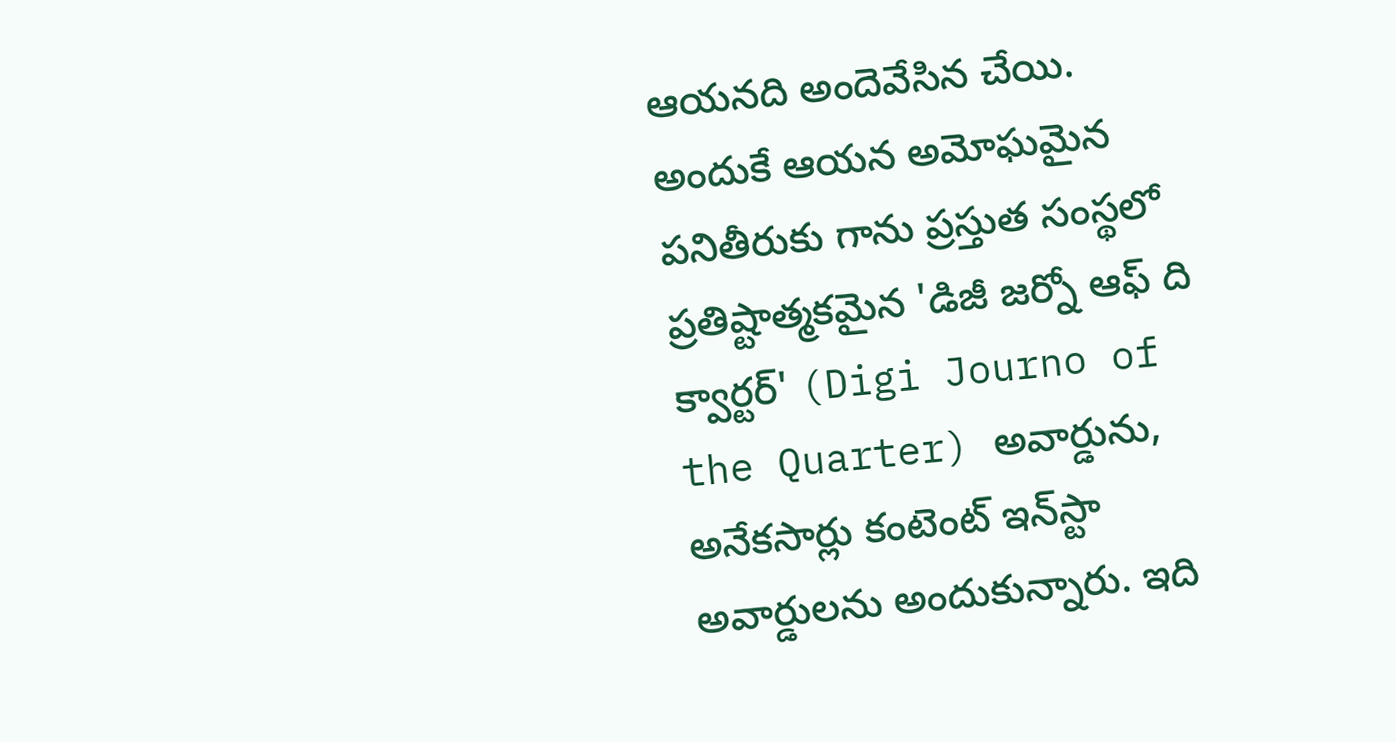ఆయనది అందెవేసిన చేయి. అందుకే ఆయన అమోఘమైన పనితీరుకు గాను ప్రస్తుత సంస్థలో ప్రతిష్టాత్మకమైన 'డిజీ జర్నో ఆఫ్ ది క్వార్టర్' (Digi Journo of the Quarter) అవార్డును, అనేకసార్లు కంటెంట్ ఇన్‌స్టా అవార్డులను అందుకున్నారు. ఇది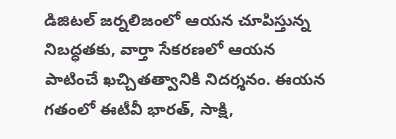డిజిటల్ జర్నలిజంలో ఆయన చూపిస్తున్న నిబద్ధతకు, వార్తా సేకరణలో ఆయన పాటించే ఖచ్చితత్వానికి నిదర్శనం. ఈయన గతంలో ఈటీవీ భారత్, సాక్షి,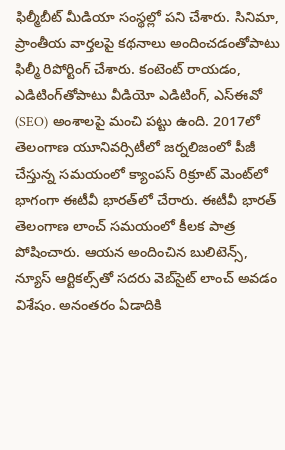ఫిల్మీబీట్ మీడియా సంస్థల్లో పని చేశారు. సినిమా, ప్రాంతీయ వార్తలపై కథనాలు అందించడంతోపాటు ఫిల్మీ రిపోర్టింగ్ చేశారు. కంటెంట్ రాయడం, ఎడిటింగ్‌తోపాటు వీడియో ఎడిటింగ్, ఎస్‌ఈవో (SEO) అంశాలపై మంచి పట్టు ఉంది. 2017లో తెలంగాణ యూనివర్సిటీలో జర్నలిజంలో పీజీ చేస్తున్న సమయంలో క్యాంపస్ రిక్రూట్ మెంట్‌లో భాగంగా ఈటీవీ భారత్‌లో చేరారు. ఈటీవీ భారత్ తెలంగాణ లాంచ్ సమయంలో కీలక పాత్ర పోషించారు. ఆయన అందించిన బులిటెన్స్, న్యూస్ ఆర్టికల్స్‌తో సదరు వెబ్‌సైట్ లాంచ్ అవడం విశేషం. అనంతరం ఏడాదికి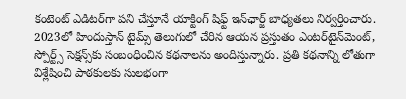కంటెంట్ ఎడిటర్‌గా పని చేస్తూనే యాక్టింగ్ షిఫ్ట్ ఇన్‌ఛార్జ్ బాధ్యతలు నిర్వర్తించారు. 2023లో హిందుస్తాన్ టైమ్స్ తెలుగులో చేరిన ఆయన ప్రస్తుతం ఎంటర్‌టైన్‌మెంట్, స్పోర్ట్స్ సెక్షన్స్‌కు సంబంధించిన కథనాలను అందిస్తున్నారు. ప్రతి కథనాన్ని లోతుగా విశ్లేషించి పాఠకులకు సులభంగా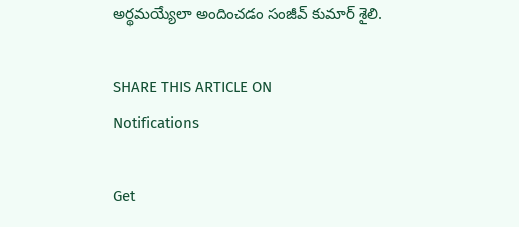అర్థమయ్యేలా అందించడం సంజీవ్ కుమార్ శైలి.

SHARE THIS ARTICLE ON
Notifications

Get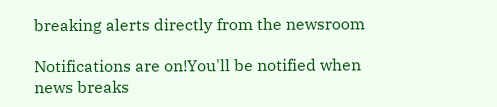breaking alerts directly from the newsroom

Notifications are on!You'll be notified when news breaks